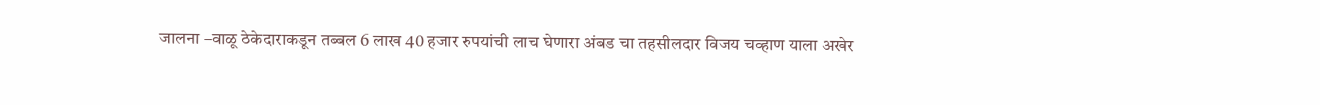जालना –वाळू ठेकेदाराकडून तब्बल 6 लाख 40 हजार रुपयांची लाच घेणारा अंबड चा तहसीलदार विजय चव्हाण याला अखेर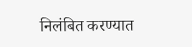निलंबित करण्यात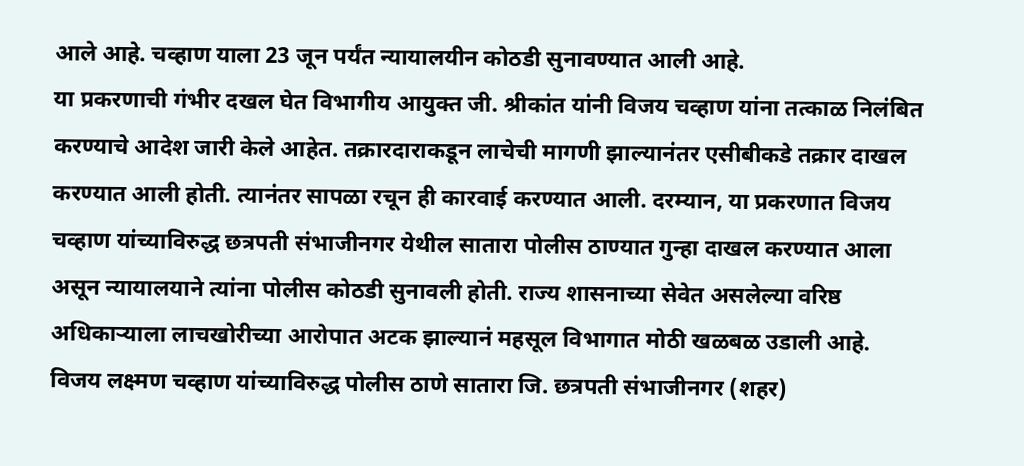आले आहे. चव्हाण याला 23 जून पर्यंत न्यायालयीन कोठडी सुनावण्यात आली आहे.
या प्रकरणाची गंभीर दखल घेत विभागीय आयुक्त जी. श्रीकांत यांनी विजय चव्हाण यांना तत्काळ निलंबित करण्याचे आदेश जारी केले आहेत. तक्रारदाराकडून लाचेची मागणी झाल्यानंतर एसीबीकडे तक्रार दाखल करण्यात आली होती. त्यानंतर सापळा रचून ही कारवाई करण्यात आली. दरम्यान, या प्रकरणात विजय चव्हाण यांच्याविरुद्ध छत्रपती संभाजीनगर येथील सातारा पोलीस ठाण्यात गुन्हा दाखल करण्यात आला असून न्यायालयाने त्यांना पोलीस कोठडी सुनावली होती. राज्य शासनाच्या सेवेत असलेल्या वरिष्ठ अधिकाऱ्याला लाचखोरीच्या आरोपात अटक झाल्यानं महसूल विभागात मोठी खळबळ उडाली आहे.
विजय लक्ष्मण चव्हाण यांच्याविरुद्ध पोलीस ठाणे सातारा जि. छत्रपती संभाजीनगर (शहर)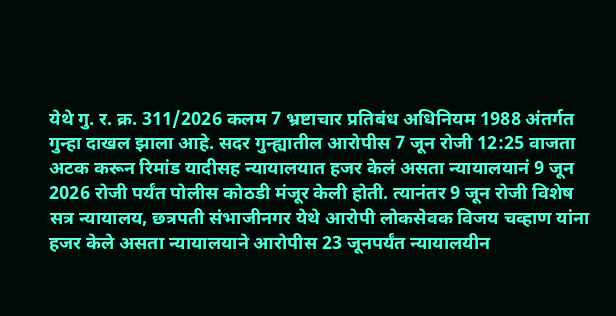येथे गु. र. क्र. 311/2026 कलम 7 भ्रष्टाचार प्रतिबंध अधिनियम 1988 अंतर्गत गुन्हा दाखल झाला आहे. सदर गुन्ह्यातील आरोपीस 7 जून रोजी 12:25 वाजता अटक करून रिमांड यादीसह न्यायालयात हजर केलं असता न्यायालयानं 9 जून 2026 रोजी पर्यंत पोलीस कोठडी मंजूर केली होती. त्यानंतर 9 जून रोजी विशेष सत्र न्यायालय, छत्रपती संभाजीनगर येथे आरोपी लोकसेवक विजय चव्हाण यांना हजर केले असता न्यायालयाने आरोपीस 23 जूनपर्यंत न्यायालयीन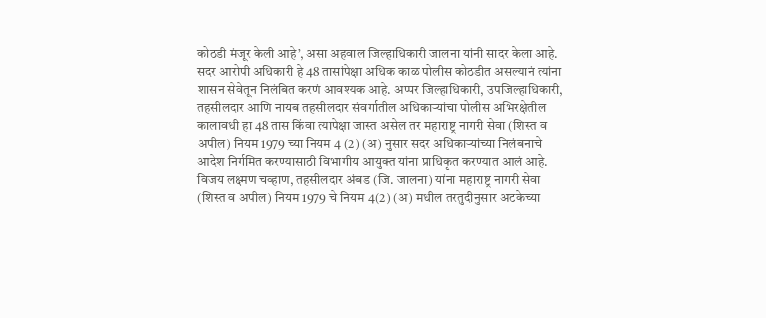कोठडी मंजूर केली आहे’, असा अहवाल जिल्हाधिकारी जालना यांनी सादर केला आहे.
सदर आरोपी अधिकारी हे 48 तासांपेक्षा अधिक काळ पोलीस कोठडीत असल्यानं त्यांना शासन सेवेतून निलंबित करणं आवश्यक आहे. अप्पर जिल्हाधिकारी, उपजिल्हाधिकारी, तहसीलदार आणि नायब तहसीलदार संवर्गातील अधिकाऱ्यांचा पोलीस अभिरक्षेतील कालावधी हा 48 तास किंवा त्यापेक्षा जास्त असेल तर महाराष्ट्र नागरी सेवा (शिस्त व अपील) नियम 1979 च्या नियम 4 (2) (अ) नुसार सदर अधिकाऱ्यांच्या निलंबनाचे आदेश निर्गमित करण्यासाठी विभागीय आयुक्त यांना प्राधिकृत करण्यात आलं आहे.
विजय लक्ष्मण चव्हाण, तहसीलदार अंबड (जि. जालना) यांना महाराष्ट्र नागरी सेवा (शिस्त व अपील) नियम 1979 चे नियम 4(2) (अ) मधील तरतुदीनुसार अटकेच्या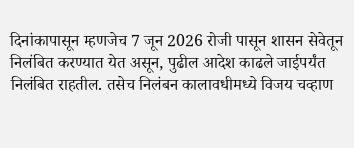दिनांकापासून म्हणजेच 7 जून 2026 रोजी पासून शासन सेवेतून निलंबित करण्यात येत असून, पुढील आदेश काढले जाईपर्यंत निलंबित राहतील. तसेच निलंबन कालावधीमध्ये विजय चव्हाण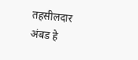तहसीलदार अंबड हे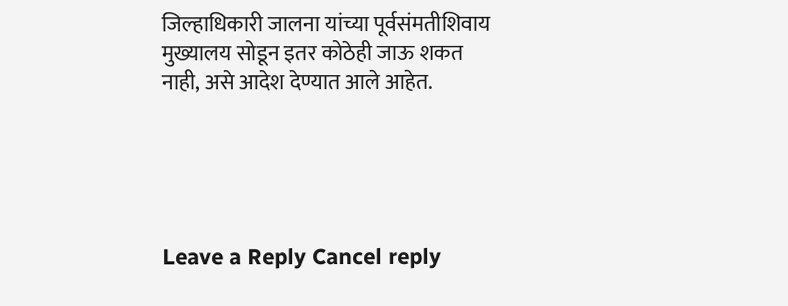जिल्हाधिकारी जालना यांच्या पूर्वसंमतीशिवाय मुख्यालय सोडून इतर कोठेही जाऊ शकत नाही, असे आदेश देण्यात आले आहेत.





Leave a Reply Cancel reply